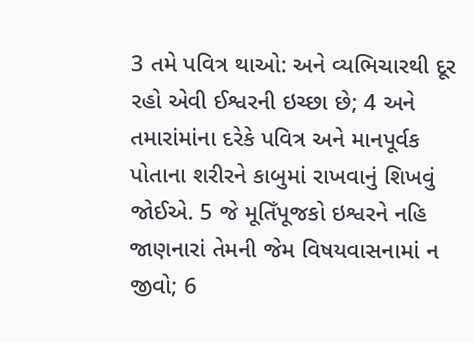3 તમે પવિત્ર થાઓ: અને વ્યભિચારથી દૂર રહો એવી ઈશ્વરની ઇચ્છા છે; 4 અને તમારાંમાંના દરેકે પવિત્ર અને માનપૂર્વક પોતાના શરીરને કાબુમાં રાખવાનું શિખવું જોઈએ. 5 જે મૂતિઁપૂજકો ઇશ્વરને નહિ જાણનારાં તેમની જેમ વિષયવાસનામાં ન જીવો; 6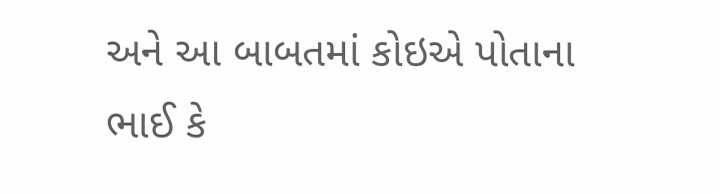અને આ બાબતમાં કોઇએ પોતાના ભાઈ કે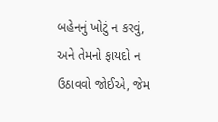બહેનનું ખોટું ન કરવું, અને તેમનો ફાયદો ન ઉઠાવવો જોઈએ, જેમ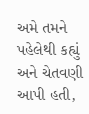અમે તમને પહેલેથી કહ્યું અને ચેતવણી આપી હતી,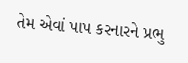તેમ એવાં પાપ કરનારને પ્રભુ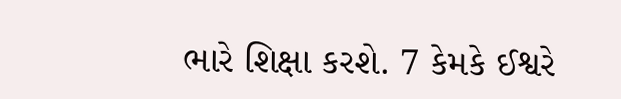ભારે શિક્ષા કરશે. 7 કેમકે ઈશ્વરે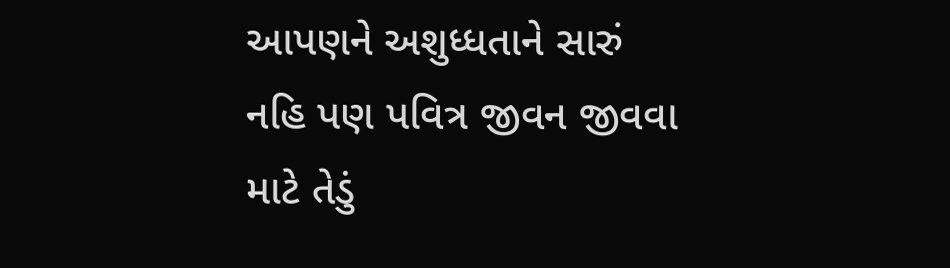આપણને અશુધ્ધતાને સારું નહિ પણ પવિત્ર જીવન જીવવા માટે તેડું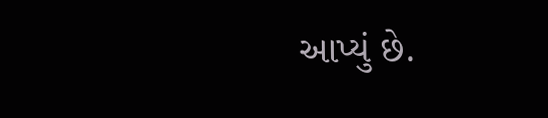આપ્યું છે.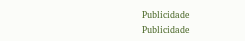Publicidade
Publicidade